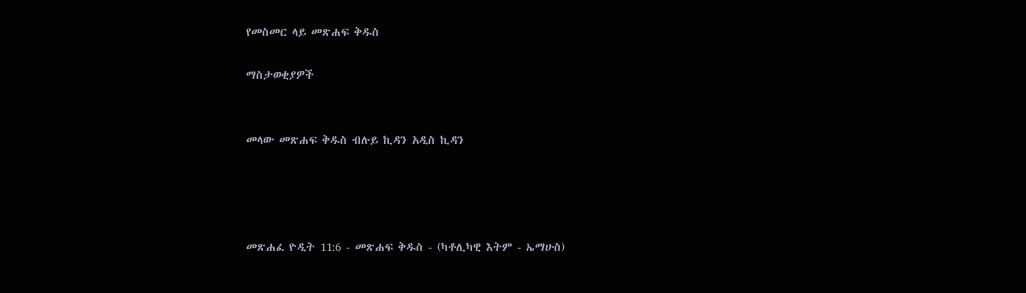የመስመር ላይ መጽሐፍ ቅዱስ

ማስታወቂያዎች


መላው መጽሐፍ ቅዱስ ብሉይ ኪዳን አዲስ ኪዳን




መጽሐፈ ዮዲት 11:6 - መጽሐፍ ቅዱስ - (ካቶሊካዊ እትም - ኤማሁስ)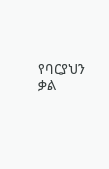የባርያህን ቃል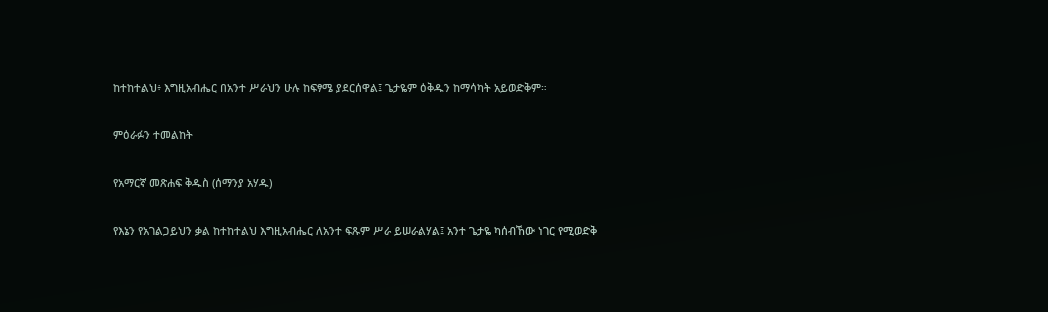ከተከተልህ፥ እግዚአብሔር በአንተ ሥራህን ሁሉ ከፍፃሜ ያደርሰዋል፤ ጌታዬም ዕቅዱን ከማሳካት አይወድቅም።

ምዕራፉን ተመልከት

የአማርኛ መጽሐፍ ቅዱስ (ሰማንያ አሃዱ)

የእኔን የአገልጋይህን ቃል ከተከተልህ እግዚአብሔር ለአንተ ፍጹም ሥራ ይሠራልሃል፤ አንተ ጌታዬ ካሰብኸው ነገር የሚወድቅ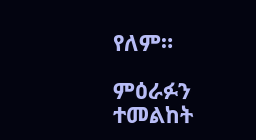የለም።

ምዕራፉን ተመልከት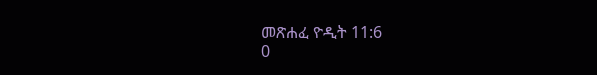መጽሐፈ ዮዲት 11:6
0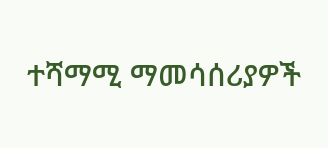ተሻማሚ ማመሳሰሪያዎች